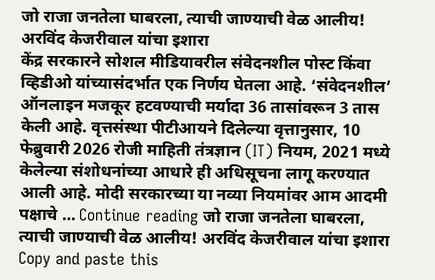जो राजा जनतेला घाबरला, त्याची जाण्याची वेळ आलीय! अरविंद केजरीवाल यांचा इशारा
केंद्र सरकारने सोशल मीडियावरील संवेदनशील पोस्ट किंवा व्हिडीओ यांच्यासंदर्भात एक निर्णय घेतला आहे. ‘संवेदनशील’ ऑनलाइन मजकूर हटवण्याची मर्यादा 36 तासांवरून 3 तास केली आहे. वृत्तसंस्था पीटीआयने दिलेल्या वृत्तानुसार, 10 फेब्रुवारी 2026 रोजी माहिती तंत्रज्ञान (IT) नियम, 2021 मध्ये केलेल्या संशोधनांच्या आधारे ही अधिसूचना लागू करण्यात आली आहे. मोदी सरकारच्या या नव्या नियमांवर आम आदमी पक्षाचे … Continue reading जो राजा जनतेला घाबरला, त्याची जाण्याची वेळ आलीय! अरविंद केजरीवाल यांचा इशारा
Copy and paste this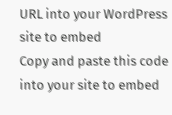URL into your WordPress site to embed
Copy and paste this code into your site to embed